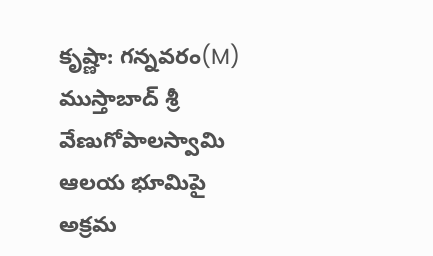కృష్ణా: గన్నవరం(M) ముస్తాబాద్ శ్రీ వేణుగోపాలస్వామి ఆలయ భూమిపై అక్రమ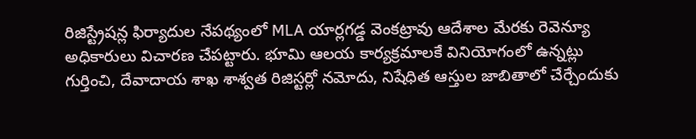రిజిస్ట్రేషన్ల ఫిర్యాదుల నేపథ్యంలో MLA యార్లగడ్డ వెంకట్రావు ఆదేశాల మేరకు రెవెన్యూ అధికారులు విచారణ చేపట్టారు. భూమి ఆలయ కార్యక్రమాలకే వినియోగంలో ఉన్నట్లు గుర్తించి, దేవాదాయ శాఖ శాశ్వత రిజిస్టర్లో నమోదు, నిషేధిత ఆస్తుల జాబితాలో చేర్చేందుకు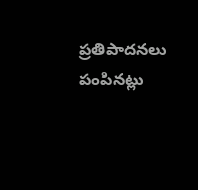ప్రతిపాదనలు పంపినట్లు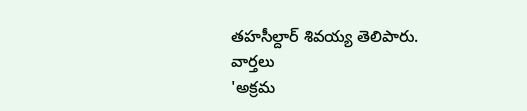తహసీల్దార్ శివయ్య తెలిపారు.
వార్తలు
'అక్రమ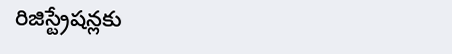రిజిస్ట్రేషన్లకు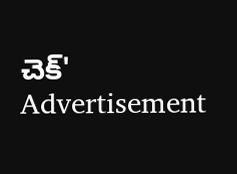చెక్'
Advertisement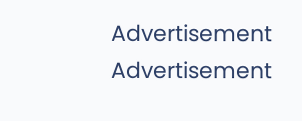Advertisement
Advertisement